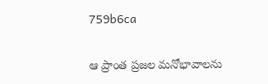759b6ca

ఆ ప్రాంత ప్రజల మనోభావాలను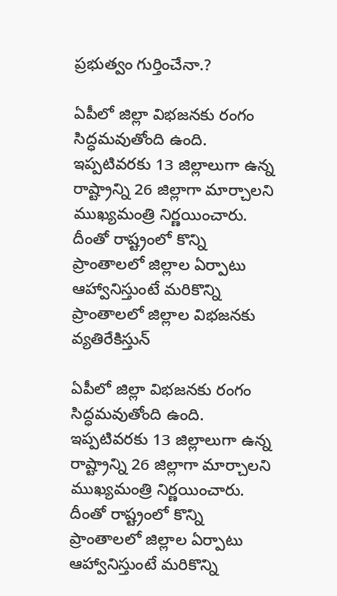ప్రభుత్వం గుర్తించేనా.?

ఏపీలో జిల్లా విభజనకు రంగం సిద్ధమవుతోంది ఉంది. ఇప్పటివరకు 13 జిల్లాలుగా ఉన్న రాష్ట్రాన్ని 26 జిల్లాగా మార్చాలని ముఖ్యమంత్రి నిర్ణయించారు. దీంతో రాష్ట్రంలో కొన్ని ప్రాంతాలలో జిల్లాల ఏర్పాటు ఆహ్వానిస్తుంటే మరికొన్ని ప్రాంతాలలో జిల్లాల విభజనకు వ్యతిరేకిస్తున్

ఏపీలో జిల్లా విభజనకు రంగం సిద్ధమవుతోంది ఉంది. ఇప్పటివరకు 13 జిల్లాలుగా ఉన్న రాష్ట్రాన్ని 26 జిల్లాగా మార్చాలని ముఖ్యమంత్రి నిర్ణయించారు. దీంతో రాష్ట్రంలో కొన్ని ప్రాంతాలలో జిల్లాల ఏర్పాటు ఆహ్వానిస్తుంటే మరికొన్ని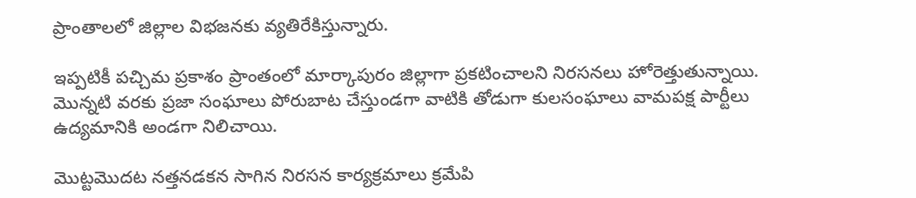ప్రాంతాలలో జిల్లాల విభజనకు వ్యతిరేకిస్తున్నారు.

ఇప్పటికీ పచ్చిమ ప్రకాశం ప్రాంతంలో మార్కాపురం జిల్లాగా ప్రకటించాలని నిరసనలు హోరెత్తుతున్నాయి. మొన్నటి వరకు ప్రజా సంఘాలు పోరుబాట చేస్తుండగా వాటికి తోడుగా కులసంఘాలు వామపక్ష పార్టీలు ఉద్యమానికి అండగా నిలిచాయి.

మొట్టమొదట నత్తనడకన సాగిన నిరసన కార్యక్రమాలు క్రమేపి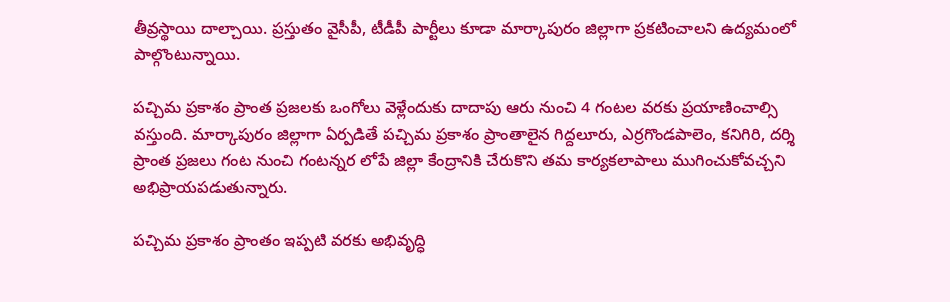తీవ్రస్థాయి దాల్చాయి. ప్రస్తుతం వైసీపీ, టీడీపీ పార్టీలు కూడా మార్కాపురం జిల్లాగా ప్రకటించాలని ఉద్యమంలో పాల్గొంటున్నాయి.

పచ్చిమ ప్రకాశం ప్రాంత ప్రజలకు ఒంగోలు వెళ్లేందుకు దాదాపు ఆరు నుంచి 4 గంటల వరకు ప్రయాణించాల్సి వస్తుంది. మార్కాపురం జిల్లాగా ఏర్పడితే పచ్చిమ ప్రకాశం ప్రాంతాలైన గిద్దలూరు, ఎర్రగొండపాలెం, కనిగిరి, దర్శి ప్రాంత ప్రజలు గంట నుంచి గంటన్నర లోపే జిల్లా కేంద్రానికి చేరుకొని తమ కార్యకలాపాలు ముగించుకోవచ్చని అభిప్రాయపడుతున్నారు.

పచ్చిమ ప్రకాశం ప్రాంతం ఇప్పటి వరకు అభివృద్ధి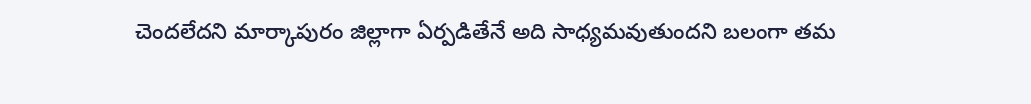చెందలేదని మార్కాపురం జిల్లాగా ఏర్పడితేనే అది సాధ్యమవుతుందని బలంగా తమ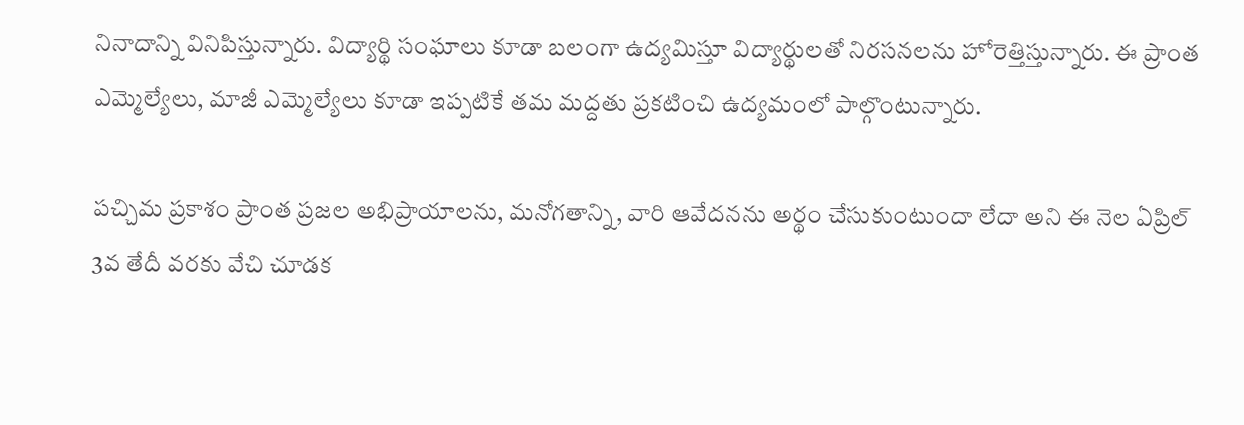నినాదాన్ని వినిపిస్తున్నారు. విద్యార్థి సంఘాలు కూడా బలంగా ఉద్యమిస్తూ విద్యార్థులతో నిరసనలను హోరెత్తిస్తున్నారు. ఈ ప్రాంత ఎమ్మెల్యేలు, మాజీ ఎమ్మెల్యేలు కూడా ఇప్పటికే తమ మద్దతు ప్రకటించి ఉద్యమంలో పాల్గొంటున్నారు.

పచ్చిమ ప్రకాశం ప్రాంత ప్రజల అభిప్రాయాలను, మనోగతాన్ని, వారి ఆవేదనను అర్థం చేసుకుంటుందా లేదా అని ఈ నెల ఏప్రిల్ 3వ తేదీ వరకు వేచి చూడక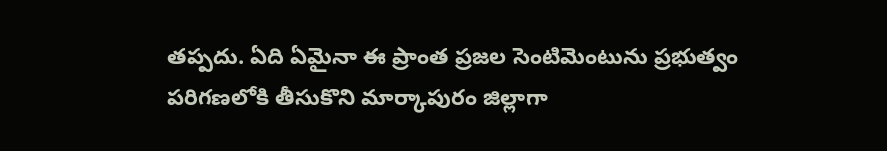తప్పదు. ఏది ఏమైనా ఈ ప్రాంత ప్రజల సెంటిమెంటును ప్రభుత్వం పరిగణలోకి తీసుకొని మార్కాపురం జిల్లాగా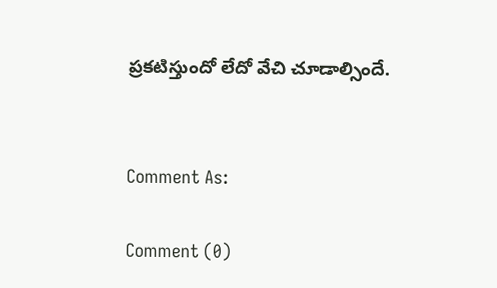ప్రకటిస్తుందో లేదో వేచి చూడాల్సిందే.


Comment As:

Comment (0)